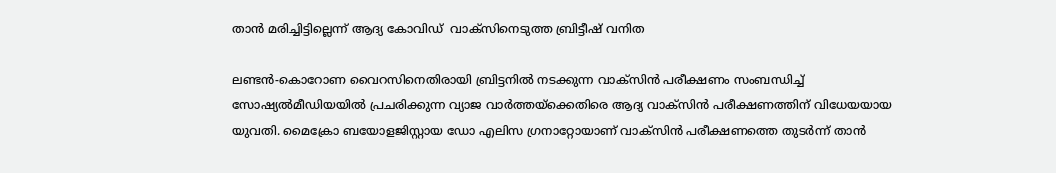താന്‍ മരിച്ചിട്ടില്ലെന്ന് ആദ്യ കോവിഡ്  വാക്‌സിനെടുത്ത ബ്രിട്ടീഷ് വനിത

ലണ്ടന്‍-കൊറോണ വൈറസിനെതിരായി ബ്രിട്ടനില്‍ നടക്കുന്ന വാക്‌സിന്‍ പരീക്ഷണം സംബന്ധിച്ച് സോഷ്യല്‍മീഡിയയില്‍ പ്രചരിക്കുന്ന വ്യാജ വാര്‍ത്തയ്‌ക്കെതിരെ ആദ്യ വാക്‌സിന്‍ പരീക്ഷണത്തിന് വിധേയയായ യുവതി. മൈക്രോ ബയോളജിസ്റ്റായ ഡോ എലിസ ഗ്രനാറ്റോയാണ് വാക്‌സിന്‍ പരീക്ഷണത്തെ തുടര്‍ന്ന് താന്‍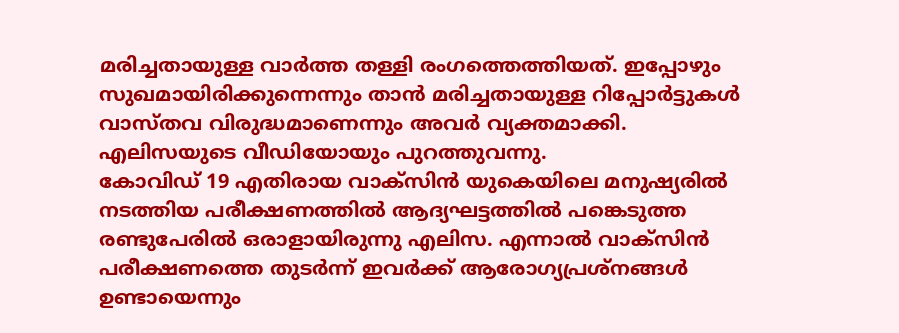മരിച്ചതായുള്ള വാര്‍ത്ത തള്ളി രംഗത്തെത്തിയത്. ഇപ്പോഴും സുഖമായിരിക്കുന്നെന്നും താന്‍ മരിച്ചതായുള്ള റിപ്പോര്‍ട്ടുകള്‍ വാസ്തവ വിരുദ്ധമാണെന്നും അവര്‍ വ്യക്തമാക്കി. എലിസയുടെ വീഡിയോയും പുറത്തുവന്നു.
കോവിഡ് 19 എതിരായ വാക്‌സിന്‍ യുകെയിലെ മനുഷ്യരില്‍ നടത്തിയ പരീക്ഷണത്തില്‍ ആദ്യഘട്ടത്തില്‍ പങ്കെടുത്ത രണ്ടുപേരില്‍ ഒരാളായിരുന്നു എലിസ. എന്നാല്‍ വാക്‌സിന്‍ പരീക്ഷണത്തെ തുടര്‍ന്ന് ഇവര്‍ക്ക് ആരോഗ്യപ്രശ്‌നങ്ങള്‍ ഉണ്ടായെന്നും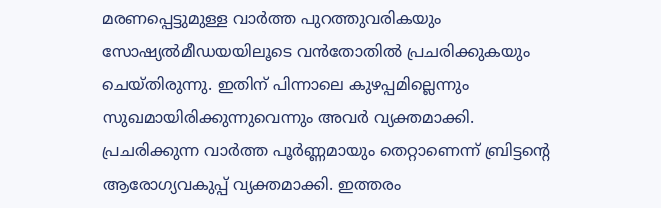മരണപ്പെട്ടുമുള്ള വാര്‍ത്ത പുറത്തുവരികയും സോഷ്യല്‍മീഡയയിലൂടെ വന്‍തോതില്‍ പ്രചരിക്കുകയും ചെയ്തിരുന്നു. ഇതിന് പിന്നാലെ കുഴപ്പമില്ലെന്നും സുഖമായിരിക്കുന്നുവെന്നും അവര്‍ വ്യക്തമാക്കി.
പ്രചരിക്കുന്ന വാര്‍ത്ത പൂര്‍ണ്ണമായും തെറ്റാണെന്ന് ബ്രിട്ടന്റെ ആരോഗ്യവകുപ്പ് വ്യക്തമാക്കി. ഇത്തരം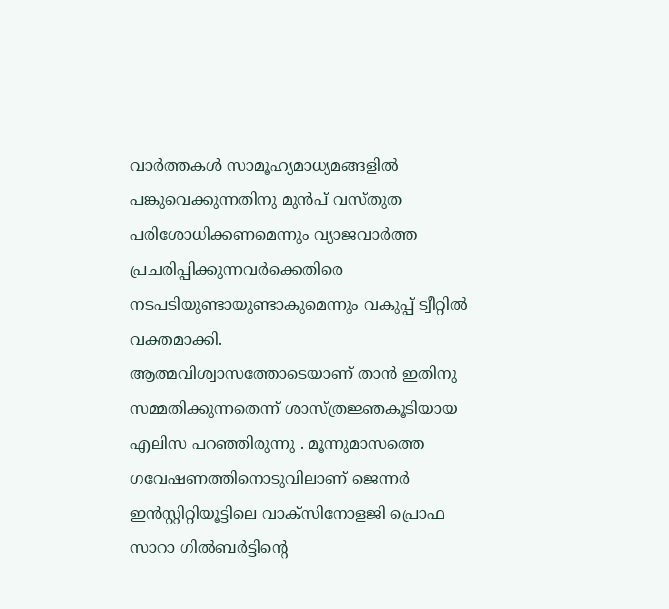വാര്‍ത്തകള്‍ സാമൂഹ്യമാധ്യമങ്ങളില്‍ പങ്കുവെക്കുന്നതിനു മുന്‍പ് വസ്തുത പരിശോധിക്കണമെന്നും വ്യാജവാര്‍ത്ത പ്രചരിപ്പിക്കുന്നവര്‍ക്കെതിരെ നടപടിയുണ്ടായുണ്ടാകുമെന്നും വകുപ്പ് ട്വീറ്റില്‍ വക്തമാക്കി.
ആത്മവിശ്വാസത്തോടെയാണ് താന്‍ ഇതിനു സമ്മതിക്കുന്നതെന്ന് ശാസ്ത്രജ്ഞകൂടിയായ എലിസ പറഞ്ഞിരുന്നു . മൂന്നുമാസത്തെ ഗവേഷണത്തിനൊടുവിലാണ് ജെന്നര്‍ ഇന്‍സ്റ്റിറ്റിയൂട്ടിലെ വാക്‌സിനോളജി പ്രൊഫ സാറാ ഗില്‍ബര്‍ട്ടിന്റെ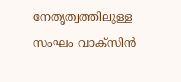നേതൃത്വത്തിലുള്ള സംഘം വാക്‌സിന്‍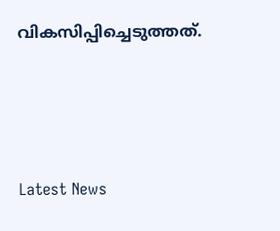വികസിപ്പിച്ചെടുത്തത്.




Latest News